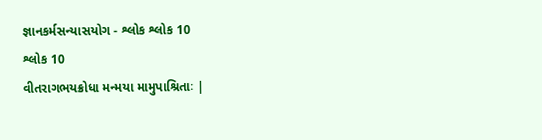જ્ઞાનકર્મસન્યાસયોગ - શ્લોક શ્લોક 10
શ્લોક 10
વીતરાગભયક્રોધા મન્મયા મામુપાશ્રિતાઃ |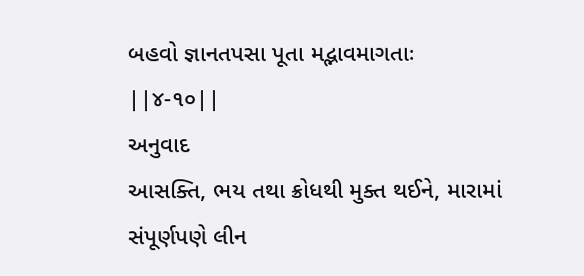બહવો જ્ઞાનતપસા પૂતા મદ્ભાવમાગતાઃ ||૪-૧૦||
અનુવાદ
આસક્તિ, ભય તથા ક્રોધથી મુક્ત થઈને, મારામાં સંપૂર્ણપણે લીન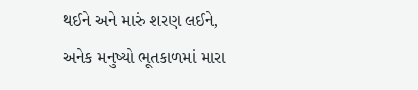થઈને અને મારું શરણ લઈને, અનેક મનુષ્યો ભૂતકાળમાં મારા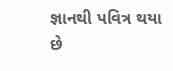જ્ઞાનથી પવિત્ર થયા છે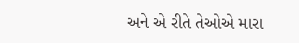અને એ રીતે તેઓએ મારા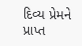દિવ્ય પ્રેમને પ્રાપ્ત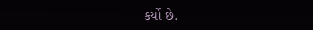કર્યો છે.